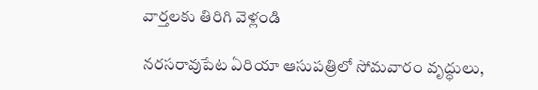వార్తలకు తిరిగి వెళ్లండి

నరసరావుపేట ఏరియా ఆసుపత్రిలో సోమవారం వృద్ధులు,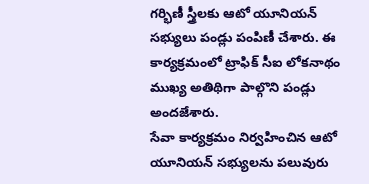గర్భిణీ స్త్రీలకు ఆటో యూనియన్ సభ్యులు పండ్లు పంపిణీ చేశారు. ఈ కార్యక్రమంలో ట్రాఫిక్ సీఐ లోకనాథం ముఖ్య అతిథిగా పాల్గొని పండ్లు అందజేశారు.
సేవా కార్యక్రమం నిర్వహించిన ఆటో యూనియన్ సభ్యులను పలువురు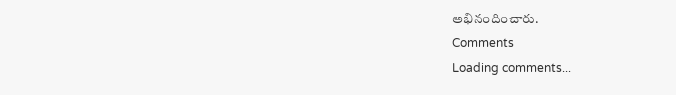అభినందించారు.
Comments
Loading comments...